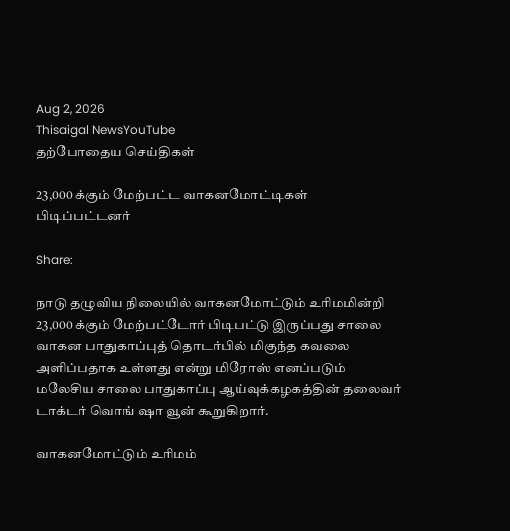Aug 2, 2026
Thisaigal NewsYouTube
தற்போதைய செய்திகள்

23,000 க்கும் மேற்பட்ட வாகனமோட்டிகள் பிடிப்பட்டனர்

Share:

நாடு தழுவிய நிலையில் வாகனமோட்டும் உரிமமின்றி 23,000 க்கும் மேற்பட்டோர் பிடிபட்டு இருப்பது சாலை வாகன பாதுகாப்புத் தொடர்பில் மிகுந்த கவலை அளிப்பதாக உள்ளது என்று மிரோஸ் எனப்படும் மலேசிய சாலை பாதுகாப்பு ஆய்வுக்கழகத்தின் தலைவர் டாக்டர் வொங் ஷா வூன் கூறுகிறார்.

வாகனமோட்டும் உரிமம்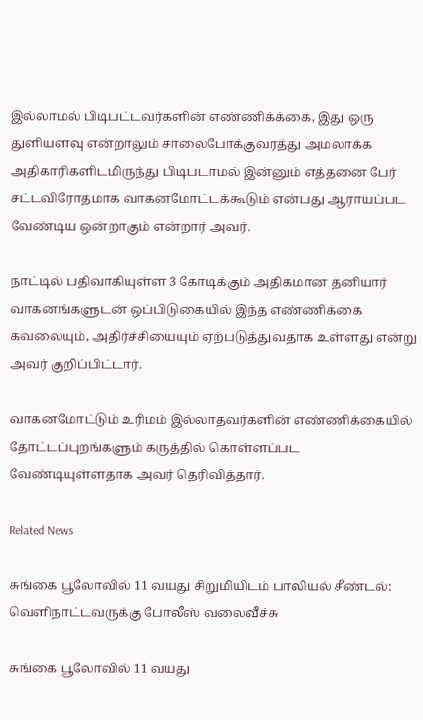இல்லாமல் பிடிபட்டவர்களின் எண்ணிக்க்கை, இது ஒரு துளியளவு என்றாலும் சாலைபோக்குவரத்து அமலாக்க அதிகாரிகளிடமிருந்து பிடிபடாமல் இன்னும் எத்தனை பேர் சட்டவிரோதமாக வாகனமோட்டக்கூடும் என்பது ஆராயப்பட வேண்டிய ஒன்றாகும் என்றார் அவர்.

நாட்டில் பதிவாகியுள்ள 3 கோடிக்கும் அதிகமான தனியார் வாகனங்களுடன் ஒப்பிடுகையில் இந்த எண்ணிக்கை கவலையும், அதிர்ச்சியையும் ஏற்படுத்துவதாக உள்ளது என்று அவர் குறிப்பிட்டார்.

வாகனமோட்டும் உரிமம் இல்லாதவர்களின் எண்ணிக்கையில் தோட்டப்புறங்களும் கருத்தில் கொள்ளப்பட வேண்டியுள்ளதாக அவர் தெரிவித்தார்.

Related News

சுங்கை பூலோவில் 11 வயது சிறுமியிடம் பாலியல் சீண்டல்: வெளிநாட்டவருக்கு போலீஸ் வலைவீச்சு

சுங்கை பூலோவில் 11 வயது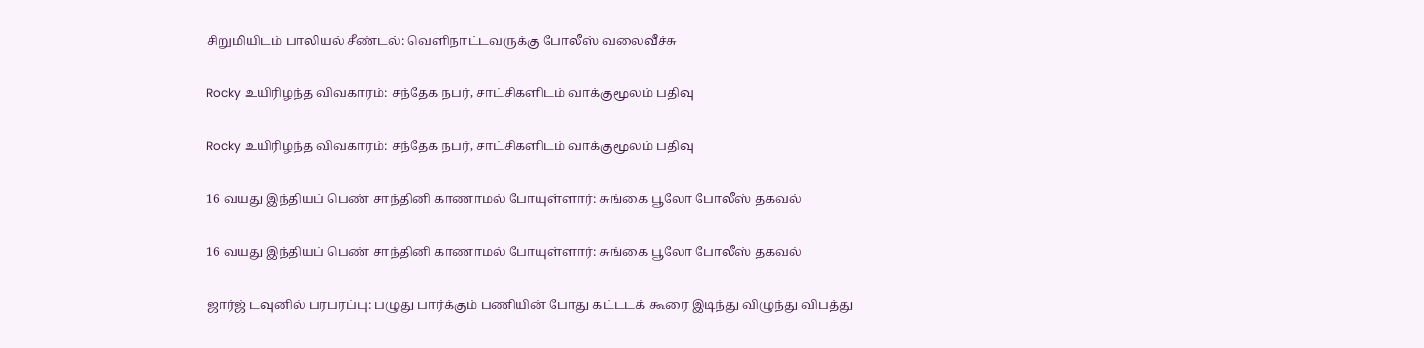சிறுமியிடம் பாலியல் சீண்டல்: வெளிநாட்டவருக்கு போலீஸ் வலைவீச்சு

Rocky உயிரிழந்த விவகாரம்: சந்தேக நபர், சாட்சிகளிடம் வாக்குமூலம் பதிவு

Rocky உயிரிழந்த விவகாரம்: சந்தேக நபர், சாட்சிகளிடம் வாக்குமூலம் பதிவு

16 வயது இந்தியப் பெண் சாந்தினி காணாமல் போயுள்ளார்: சுங்கை பூலோ போலீஸ் தகவல்

16 வயது இந்தியப் பெண் சாந்தினி காணாமல் போயுள்ளார்: சுங்கை பூலோ போலீஸ் தகவல்

ஜார்ஜ் டவுனில் பரபரப்பு: பழுது பார்க்கும் பணியின் போது கட்டடக் கூரை இடிந்து விழுந்து விபத்து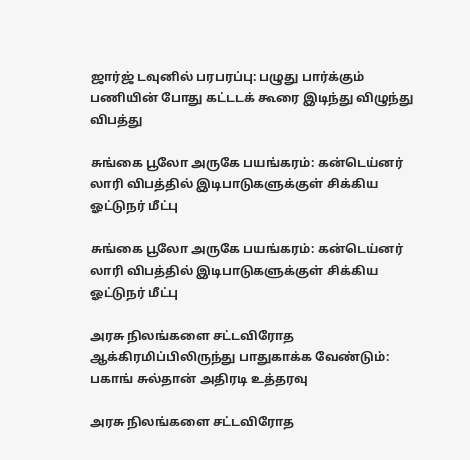ஜார்ஜ் டவுனில் பரபரப்பு: பழுது பார்க்கும் பணியின் போது கட்டடக் கூரை இடிந்து விழுந்து விபத்து

சுங்கை பூலோ அருகே பயங்கரம்: கன்டெய்னர் லாரி விபத்தில் இடிபாடுகளுக்குள் சிக்கிய ஓட்டுநர் மீட்பு

சுங்கை பூலோ அருகே பயங்கரம்: கன்டெய்னர் லாரி விபத்தில் இடிபாடுகளுக்குள் சிக்கிய ஓட்டுநர் மீட்பு

அரசு நிலங்களை சட்டவிரோத ஆக்கிரமிப்பிலிருந்து பாதுகாக்க வேண்டும்: பகாங் சுல்தான் அதிரடி உத்தரவு

அரசு நிலங்களை சட்டவிரோத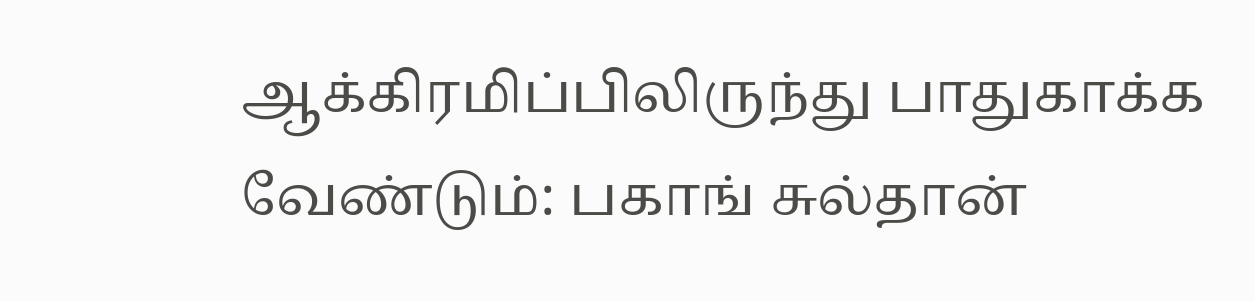ஆக்கிரமிப்பிலிருந்து பாதுகாக்க வேண்டும்: பகாங் சுல்தான்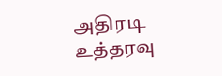அதிரடி உத்தரவு